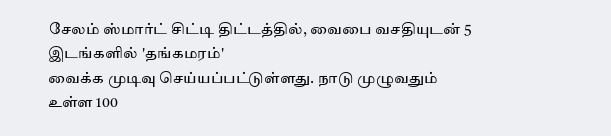சேலம் ஸ்மார்ட் சிட்டி திட்டத்தில், வைபை வசதியுடன் 5 இடங்களில் 'தங்கமரம்'
வைக்க முடிவு செய்யப்பட்டுள்ளது. நாடு முழுவதும் உள்ள 100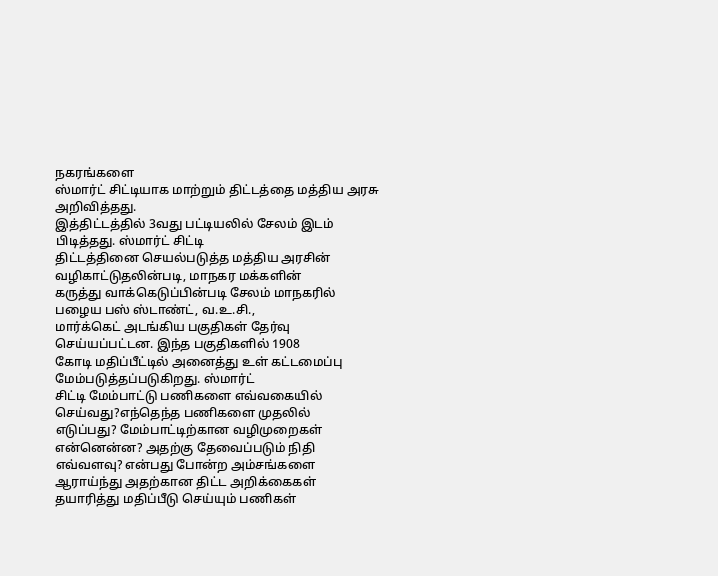நகரங்களை
ஸ்மார்ட் சிட்டியாக மாற்றும் திட்டத்தை மத்திய அரசு அறிவித்தது.
இத்திட்டத்தில் 3வது பட்டியலில் சேலம் இடம் பிடித்தது. ஸ்மார்ட் சிட்டி
திட்டத்தினை செயல்படுத்த மத்திய அரசின் வழிகாட்டுதலின்படி, மாநகர மக்களின்
கருத்து வாக்கெடுப்பின்படி சேலம் மாநகரில் பழைய பஸ் ஸ்டாண்ட், வ.உ.சி.,
மார்க்கெட் அடங்கிய பகுதிகள் தேர்வு செய்யப்பட்டன. இந்த பகுதிகளில் 1908
கோடி மதிப்பீட்டில் அனைத்து உள் கட்டமைப்பு மேம்படுத்தப்படுகிறது. ஸ்மார்ட்
சிட்டி மேம்பாட்டு பணிகளை எவ்வகையில் செய்வது?எந்தெந்த பணிகளை முதலில்
எடுப்பது? மேம்பாட்டிற்கான வழிமுறைகள் என்னென்ன? அதற்கு தேவைப்படும் நிதி
எவ்வளவு? என்பது போன்ற அம்சங்களை ஆராய்ந்து அதற்கான திட்ட அறிக்கைகள்
தயாரித்து மதிப்பீடு செய்யும் பணிகள்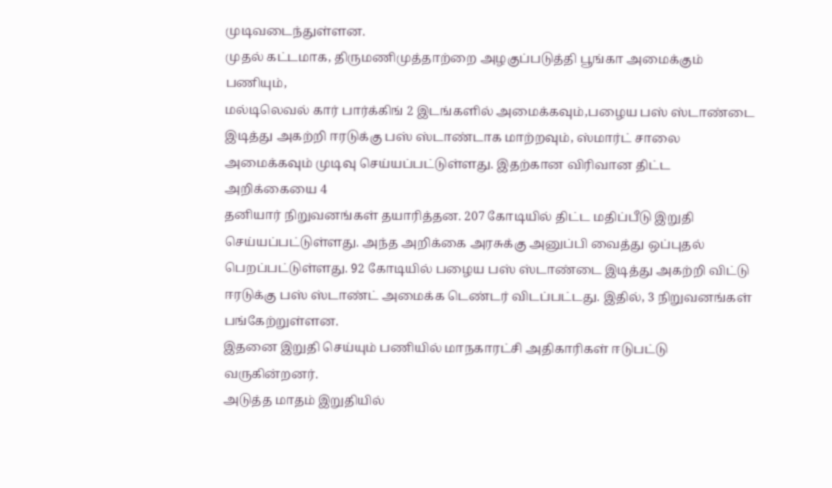முடிவடைந்துள்ளன.
முதல் கட்டமாக, திருமணிமுத்தாற்றை அழகுப்படுத்தி பூங்கா அமைக்கும் பணியும்,
மல்டிலெவல் கார் பார்க்கிங் 2 இடங்களில் அமைக்கவும்,பழைய பஸ் ஸ்டாண்டை
இடித்து அகற்றி ஈரடுக்கு பஸ் ஸ்டாண்டாக மாற்றவும், ஸ்மார்ட் சாலை
அமைக்கவும் முடிவு செய்யப்பட்டுள்ளது. இதற்கான விரிவான திட்ட அறிக்கையை 4
தனியார் நிறுவனங்கள் தயாரித்தன. 207 கோடியில் திட்ட மதிப்பீடு இறுதி
செய்யப்பட்டுள்ளது. அந்த அறிக்கை அரசுக்கு அனுப்பி வைத்து ஒப்புதல்
பெறப்பட்டுள்ளது. 92 கோடியில் பழைய பஸ் ஸ்டாண்டை இடித்து அகற்றி விட்டு
ஈரடுக்கு பஸ் ஸ்டாண்ட் அமைக்க டெண்டர் விடப்பட்டது. இதில், 3 நிறுவனங்கள்
பங்கேற்றுள்ளன.
இதனை இறுதி செய்யும் பணியில் மாநகாரட்சி அதிகாரிகள் ஈடுபட்டு வருகின்றனர்.
அடுத்த மாதம் இறுதியில்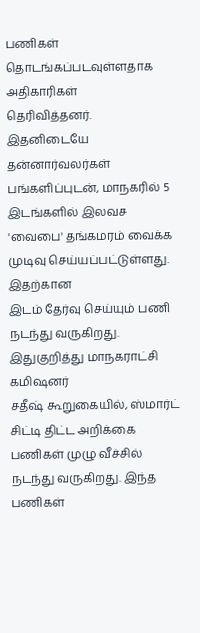பணிகள் தொடங்கப்படவுள்ளதாக அதிகாரிகள்
தெரிவித்தனர். இதனிடையே தன்னார்வலர்கள் பங்களிப்புடன், மாநகரில் 5
இடங்களில் இலவச 'வைபை' தங்கமரம் வைக்க முடிவு செய்யப்பட்டுள்ளது. இதற்கான
இடம் தேர்வு செய்யும் பணி நடந்து வருகிறது. இதுகுறித்து மாநகராட்சி கமிஷனர்
சதீஷ் கூறுகையில், ஸ்மார்ட் சிட்டி திட்ட அறிக்கை பணிகள் முழு வீச்சில்
நடந்து வருகிறது. இந்த பணிகள்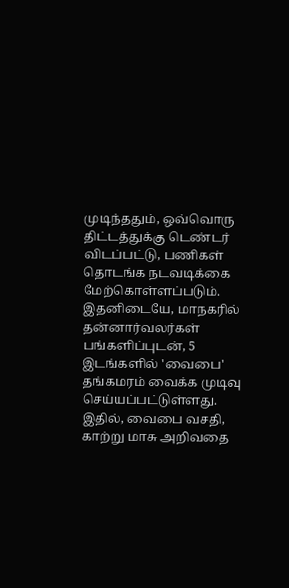முடிந்ததும், ஒவ்வொரு திட்டத்துக்கு டெண்டர்
விடப்பட்டு, பணிகள் தொடங்க நடவடிக்கை மேற்கொள்ளப்படும். இதனிடையே, மாநகரில்
தன்னார்வலர்கள் பங்களிப்புடன், 5 இடங்களில் 'வைபை' தங்கமரம் வைக்க முடிவு
செய்யப்பட்டுள்ளது. இதில், வைபை வசதி, காற்று மாசு அறிவதை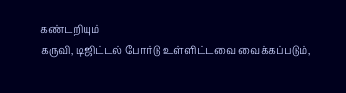கண்டறியும்
கருவி, டிஜிட்டல் போர்டு உள்ளிட்டவை வைக்கப்படும்,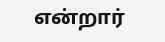என்றார்